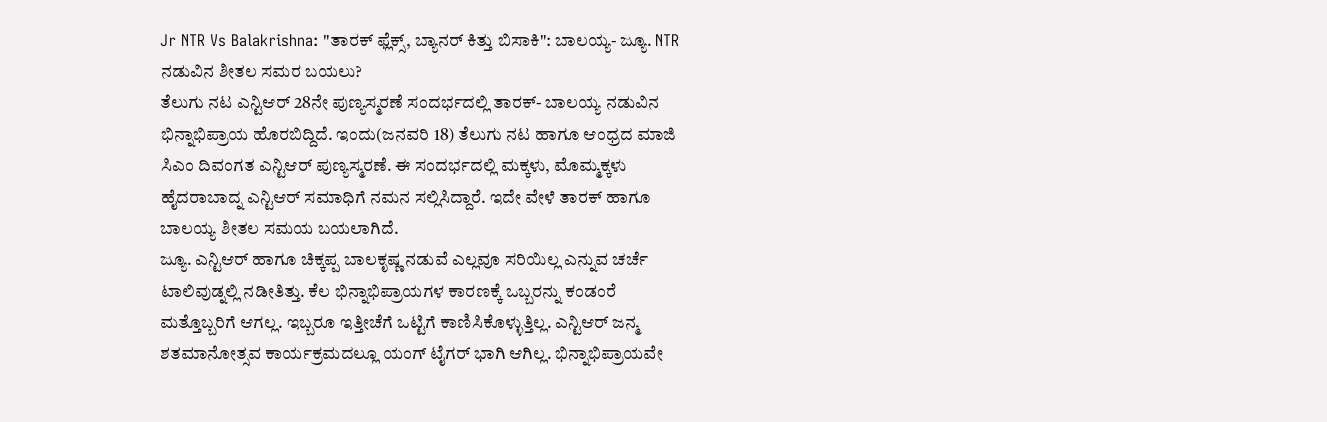Jr NTR Vs Balakrishna: "ತಾರಕ್ ಫ್ಲೆಕ್ಸ್, ಬ್ಯಾನರ್ ಕಿತ್ತು ಬಿಸಾಕಿ": ಬಾಲಯ್ಯ- ಜ್ಯೂ. NTR ನಡುವಿನ ಶೀತಲ ಸಮರ ಬಯಲು?
ತೆಲುಗು ನಟ ಎನ್ಟಿಆರ್ 28ನೇ ಪುಣ್ಯಸ್ಮರಣೆ ಸಂದರ್ಭದಲ್ಲಿ ತಾರಕ್- ಬಾಲಯ್ಯ ನಡುವಿನ ಭಿನ್ನಾಭಿಪ್ರಾಯ ಹೊರಬಿದ್ದಿದೆ. ಇಂದು(ಜನವರಿ 18) ತೆಲುಗು ನಟ ಹಾಗೂ ಆಂಧ್ರದ ಮಾಜಿ ಸಿಎಂ ದಿವಂಗತ ಎನ್ಟಿಆರ್ ಪುಣ್ಯಸ್ಮರಣೆ. ಈ ಸಂದರ್ಭದಲ್ಲಿ ಮಕ್ಕಳು, ಮೊಮ್ಮಕ್ಕಳು ಹೈದರಾಬಾದ್ನ ಎನ್ಟಿಆರ್ ಸಮಾಧಿಗೆ ನಮನ ಸಲ್ಲಿಸಿದ್ದಾರೆ. ಇದೇ ವೇಳೆ ತಾರಕ್ ಹಾಗೂ ಬಾಲಯ್ಯ ಶೀತಲ ಸಮಯ ಬಯಲಾಗಿದೆ.
ಜ್ಯೂ. ಎನ್ಟಿಆರ್ ಹಾಗೂ ಚಿಕ್ಕಪ್ಪ ಬಾಲಕೃಷ್ಣ ನಡುವೆ ಎಲ್ಲವೂ ಸರಿಯಿಲ್ಲ ಎನ್ನುವ ಚರ್ಚೆ ಟಾಲಿವುಡ್ನಲ್ಲಿ ನಡೀತಿತ್ತು. ಕೆಲ ಭಿನ್ನಾಭಿಪ್ರಾಯಗಳ ಕಾರಣಕ್ಕೆ ಒಬ್ಬರನ್ನು ಕಂಡಂರೆ ಮತ್ತೊಬ್ಬರಿಗೆ ಆಗಲ್ಲ. ಇಬ್ಬರೂ ಇತ್ತೀಚೆಗೆ ಒಟ್ಟಿಗೆ ಕಾಣಿಸಿಕೊಳ್ಳುತ್ತಿಲ್ಲ. ಎನ್ಟಿಆರ್ ಜನ್ಮ ಶತಮಾನೋತ್ಸವ ಕಾರ್ಯಕ್ರಮದಲ್ಲೂ ಯಂಗ್ ಟೈಗರ್ ಭಾಗಿ ಆಗಿಲ್ಲ. ಭಿನ್ನಾಭಿಪ್ರಾಯವೇ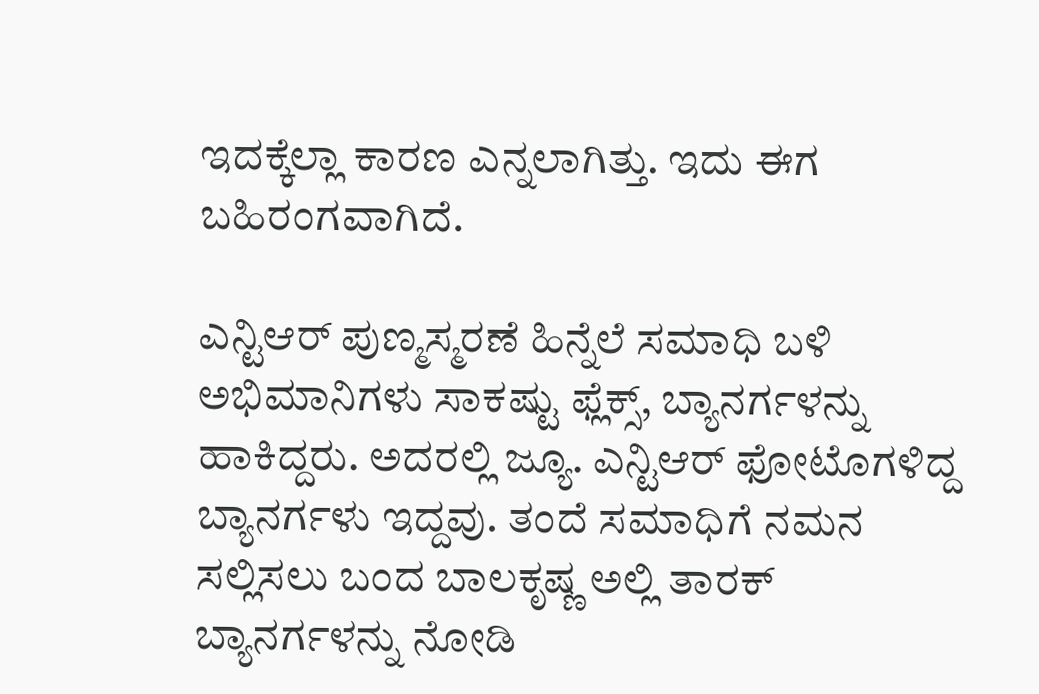ಇದಕ್ಕೆಲ್ಲಾ ಕಾರಣ ಎನ್ನಲಾಗಿತ್ತು. ಇದು ಈಗ ಬಹಿರಂಗವಾಗಿದೆ.

ಎನ್ಟಿಆರ್ ಪುಣ್ಮಸ್ಮರಣೆ ಹಿನ್ನೆಲೆ ಸಮಾಧಿ ಬಳಿ ಅಭಿಮಾನಿಗಳು ಸಾಕಷ್ಟು ಫ್ಲೆಕ್ಸ್, ಬ್ಯಾನರ್ಗಳನ್ನು ಹಾಕಿದ್ದರು. ಅದರಲ್ಲಿ ಜ್ಯೂ. ಎನ್ಟಿಆರ್ ಫೋಟೊಗಳಿದ್ದ ಬ್ಯಾನರ್ಗಳು ಇದ್ದವು. ತಂದೆ ಸಮಾಧಿಗೆ ನಮನ ಸಲ್ಲಿಸಲು ಬಂದ ಬಾಲಕೃಷ್ಣ ಅಲ್ಲಿ ತಾರಕ್ ಬ್ಯಾನರ್ಗಳನ್ನು ನೋಡಿ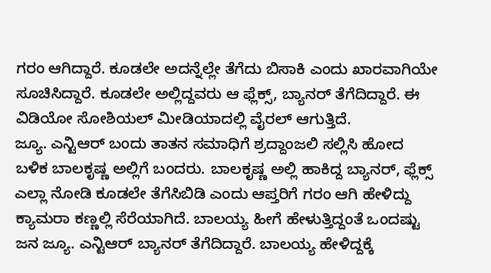ಗರಂ ಆಗಿದ್ದಾರೆ. ಕೂಡಲೇ ಅದನ್ನೆಲ್ಲೇ ತೆಗೆದು ಬಿಸಾಕಿ ಎಂದು ಖಾರವಾಗಿಯೇ ಸೂಚಿಸಿದ್ದಾರೆ. ಕೂಡಲೇ ಅಲ್ಲಿದ್ದವರು ಆ ಫ್ಲೆಕ್ಸ್, ಬ್ಯಾನರ್ ತೆಗೆದಿದ್ದಾರೆ. ಈ ವಿಡಿಯೋ ಸೋಶಿಯಲ್ ಮೀಡಿಯಾದಲ್ಲಿ ವೈರಲ್ ಆಗುತ್ತಿದೆ.
ಜ್ಯೂ. ಎನ್ಟಿಆರ್ ಬಂದು ತಾತನ ಸಮಾಧಿಗೆ ಶ್ರದ್ದಾಂಜಲಿ ಸಲ್ಲಿಸಿ ಹೋದ ಬಳಿಕ ಬಾಲಕೃಷ್ಣ ಅಲ್ಲಿಗೆ ಬಂದರು. ಬಾಲಕೃಷ್ಣ ಅಲ್ಲಿ ಹಾಕಿದ್ದ ಬ್ಯಾನರ್, ಫ್ಲೆಕ್ಸ್ ಎಲ್ಲಾ ನೋಡಿ ಕೂಡಲೇ ತೆಗೆಸಿಬಿಡಿ ಎಂದು ಆಪ್ತರಿಗೆ ಗರಂ ಆಗಿ ಹೇಳಿದ್ದು ಕ್ಯಾಮರಾ ಕಣ್ಣಲ್ಲಿ ಸೆರೆಯಾಗಿದೆ. ಬಾಲಯ್ಯ ಹೀಗೆ ಹೇಳುತ್ತಿದ್ದಂತೆ ಒಂದಷ್ಟು ಜನ ಜ್ಯೂ. ಎನ್ಟಿಆರ್ ಬ್ಯಾನರ್ ತೆಗೆದಿದ್ದಾರೆ. ಬಾಲಯ್ಯ ಹೇಳಿದ್ದಕ್ಕೆ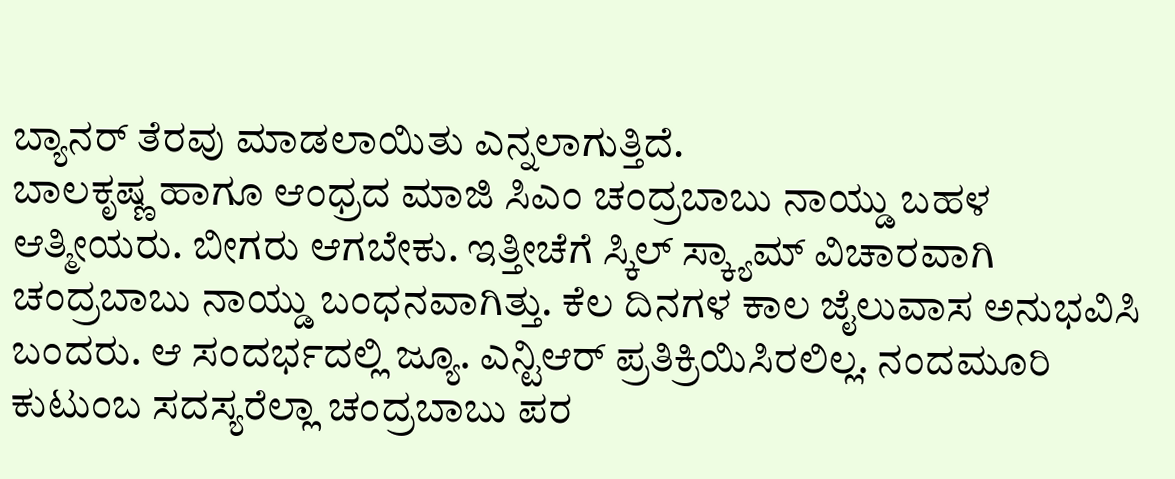ಬ್ಯಾನರ್ ತೆರವು ಮಾಡಲಾಯಿತು ಎನ್ನಲಾಗುತ್ತಿದೆ.
ಬಾಲಕೃಷ್ಣ ಹಾಗೂ ಆಂಧ್ರದ ಮಾಜಿ ಸಿಎಂ ಚಂದ್ರಬಾಬು ನಾಯ್ಡು ಬಹಳ ಆತ್ಮೀಯರು. ಬೀಗರು ಆಗಬೇಕು. ಇತ್ತೀಚೆಗೆ ಸ್ಕಿಲ್ ಸ್ಕ್ಯಾಮ್ ವಿಚಾರವಾಗಿ ಚಂದ್ರಬಾಬು ನಾಯ್ಡು ಬಂಧನವಾಗಿತ್ತು. ಕೆಲ ದಿನಗಳ ಕಾಲ ಜೈಲುವಾಸ ಅನುಭವಿಸಿ ಬಂದರು. ಆ ಸಂದರ್ಭದಲ್ಲಿ ಜ್ಯೂ. ಎನ್ಟಿಆರ್ ಪ್ರತಿಕ್ರಿಯಿಸಿರಲಿಲ್ಲ. ನಂದಮೂರಿ ಕುಟುಂಬ ಸದಸ್ಯರೆಲ್ಲಾ ಚಂದ್ರಬಾಬು ಪರ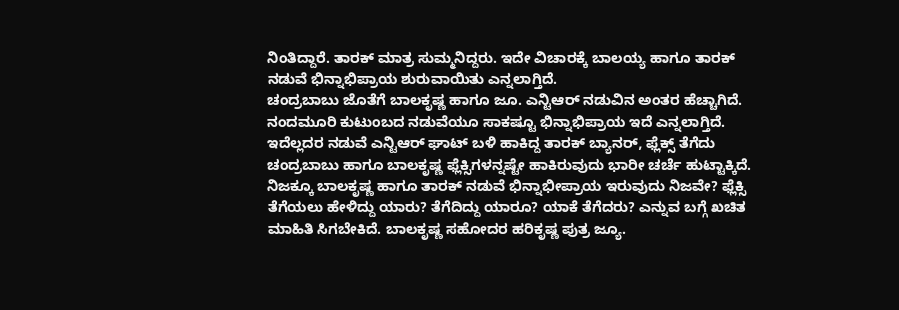ನಿಂತಿದ್ದಾರೆ. ತಾರಕ್ ಮಾತ್ರ ಸುಮ್ಮನಿದ್ದರು. ಇದೇ ವಿಚಾರಕ್ಕೆ ಬಾಲಯ್ಯ ಹಾಗೂ ತಾರಕ್ ನಡುವೆ ಭಿನ್ನಾಭಿಪ್ರಾಯ ಶುರುವಾಯಿತು ಎನ್ನಲಾಗ್ತಿದೆ.
ಚಂದ್ರಬಾಬು ಜೊತೆಗೆ ಬಾಲಕೃಷ್ಣ ಹಾಗೂ ಜೂ. ಎನ್ಟಿಆರ್ ನಡುವಿನ ಅಂತರ ಹೆಚ್ಚಾಗಿದೆ. ನಂದಮೂರಿ ಕುಟುಂಬದ ನಡುವೆಯೂ ಸಾಕಷ್ಟೂ ಭಿನ್ನಾಭಿಪ್ರಾಯ ಇದೆ ಎನ್ನಲಾಗ್ತಿದೆ. ಇದೆಲ್ಲದರ ನಡುವೆ ಎನ್ಟಿಆರ್ ಘಾಟ್ ಬಳಿ ಹಾಕಿದ್ದ ತಾರಕ್ ಬ್ಯಾನರ್, ಫ್ಲೆಕ್ಸ್ ತೆಗೆದು ಚಂದ್ರಬಾಬು ಹಾಗೂ ಬಾಲಕೃಷ್ಣ ಫ್ಲೆಕ್ಸಿಗಳನ್ನಷ್ಟೇ ಹಾಕಿರುವುದು ಭಾರೀ ಚರ್ಚೆ ಹುಟ್ಟಾಕ್ಕಿದೆ.
ನಿಜಕ್ಕೂ ಬಾಲಕೃಷ್ಣ ಹಾಗೂ ತಾರಕ್ ನಡುವೆ ಭಿನ್ನಾಭೀಪ್ರಾಯ ಇರುವುದು ನಿಜವೇ? ಫ್ಲೆಕ್ಸಿ ತೆಗೆಯಲು ಹೇಳಿದ್ದು ಯಾರು? ತೆಗೆದಿದ್ದು ಯಾರೂ? ಯಾಕೆ ತೆಗೆದರು? ಎನ್ನುವ ಬಗ್ಗೆ ಖಚಿತ ಮಾಹಿತಿ ಸಿಗಬೇಕಿದೆ. ಬಾಲಕೃಷ್ಣ ಸಹೋದರ ಹರಿಕೃಷ್ಣ ಪುತ್ರ ಜ್ಯೂ.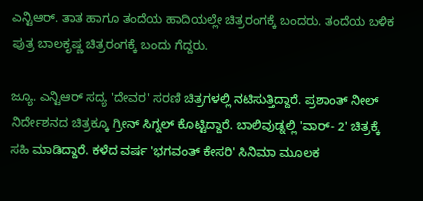ಎನ್ಟಿಆರ್. ತಾತ ಹಾಗೂ ತಂದೆಯ ಹಾದಿಯಲ್ಲೇ ಚಿತ್ರರಂಗಕ್ಕೆ ಬಂದರು. ತಂದೆಯ ಬಳಿಕ ಪುತ್ರ ಬಾಲಕೃಷ್ಣ ಚಿತ್ರರಂಗಕ್ಕೆ ಬಂದು ಗೆದ್ದರು.

ಜ್ಯೂ. ಎನ್ಟಿಆರ್ ಸದ್ಯ 'ದೇವರ' ಸರಣಿ ಚಿತ್ರಗಳಲ್ಲಿ ನಟಿಸುತ್ತಿದ್ದಾರೆ. ಪ್ರಶಾಂತ್ ನೀಲ್ ನಿರ್ದೇಶನದ ಚಿತ್ರಕ್ಕೂ ಗ್ರೀನ್ ಸಿಗ್ನಲ್ ಕೊಟ್ಟಿದ್ದಾರೆ. ಬಾಲಿವುಡ್ನಲ್ಲಿ 'ವಾರ್- 2' ಚಿತ್ರಕ್ಕೆ ಸಹಿ ಮಾಡಿದ್ದಾರೆ. ಕಳೆದ ವರ್ಷ 'ಭಗವಂತ್ ಕೇಸರಿ' ಸಿನಿಮಾ ಮೂಲಕ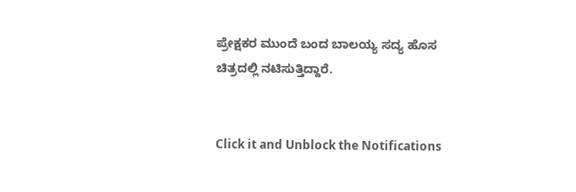ಪ್ರೇಕ್ಷಕರ ಮುಂದೆ ಬಂದ ಬಾಲಯ್ಯ ಸದ್ಯ ಹೊಸ ಚಿತ್ರದಲ್ಲಿ ನಟಿಸುತ್ತಿದ್ದಾರೆ.


Click it and Unblock the Notifications